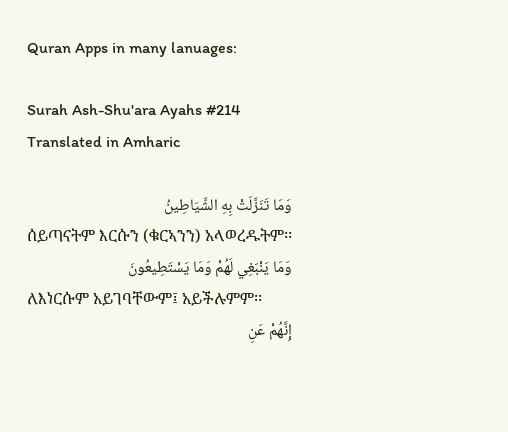Quran Apps in many lanuages:

Surah Ash-Shu'ara Ayahs #214 Translated in Amharic

وَمَا تَنَزَّلَتْ بِهِ الشَّيَاطِينُ
ሰይጣናትም እርሱን (ቁርኣንን) አላወረዱትም፡፡
وَمَا يَنْبَغِي لَهُمْ وَمَا يَسْتَطِيعُونَ
ለእነርሱም አይገባቸውም፤ አይችሉምም፡፡
إِنَّهُمْ عَنِ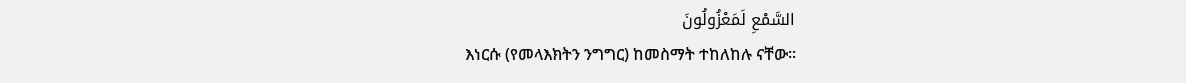السَّمْعِ لَمَعْزُولُونَ
እነርሱ (የመላእክትን ንግግር) ከመስማት ተከለከሉ ናቸው፡፡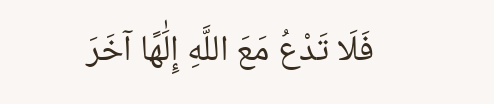فَلَا تَدْعُ مَعَ اللَّهِ إِلَٰهًا آخَرَ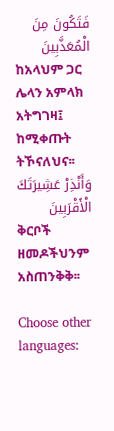فَتَكُونَ مِنَ الْمُعَذَّبِينَ
ከአላህም ጋር ሌላን አምላክ አትግገዛ፤ ከሚቀጡት ትኾናለህና፡፡
وَأَنْذِرْ عَشِيرَتَكَ الْأَقْرَبِينَ
ቅርቦች ዘመዶችህንም አስጠንቅቅ፡፡

Choose other languages: